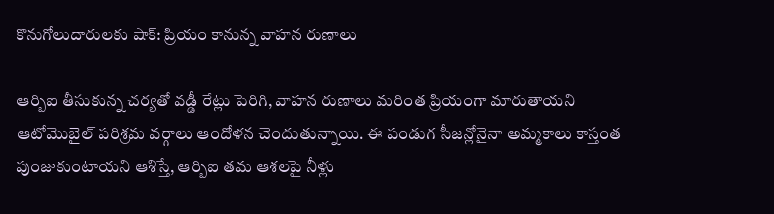కొనుగోలుదారులకు షాక్: ప్రియం కానున్న వాహన రుణాలు

ఆర్బిఐ తీసుకున్న చర్యతో వడ్డీ రేట్లు పెరిగి, వాహన రుణాలు మరింత ప్రియంగా మారుతాయని ఆటోమొబైల్ పరిశ్రమ వర్గాలు ఆందోళన చెందుతున్నాయి. ఈ పండుగ సీజన్లోనైనా అమ్మకాలు కాస్తంత పుంజుకుంటాయని ఆశిస్తే, ఆర్బిఐ తమ ఆశలపై నీళ్లు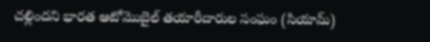చల్లిందని భారత ఆటోమొబైల్ తయారీదారుల సంఘం (సియామ్)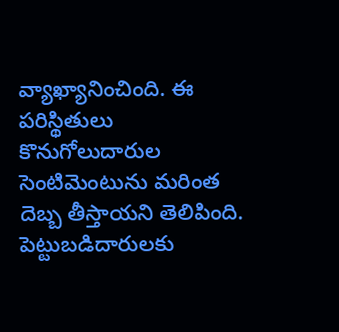వ్యాఖ్యానించింది. ఈ పరిస్థితులు కొనుగోలుదారుల సెంటిమెంటును మరింత దెబ్బ తీస్తాయని తెలిపింది.
పెట్టుబడిదారులకు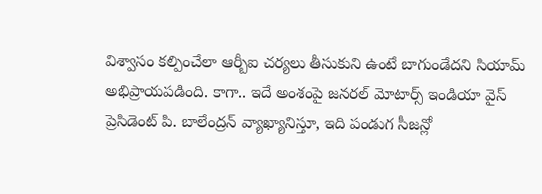విశ్వాసం కల్పించేలా ఆర్బీఐ చర్యలు తీసుకుని ఉంటే బాగుండేదని సియామ్ అభిప్రాయపడింది. కాగా.. ఇదే అంశంపై జనరల్ మోటార్స్ ఇండియా వైస్ ప్రెసిడెంట్ పి. బాలేంద్రన్ వ్యాఖ్యానిస్తూ, ఇది పండుగ సీజన్లో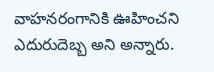వాహనరంగానికి ఊహించని ఎదురుదెబ్బ అని అన్నారు.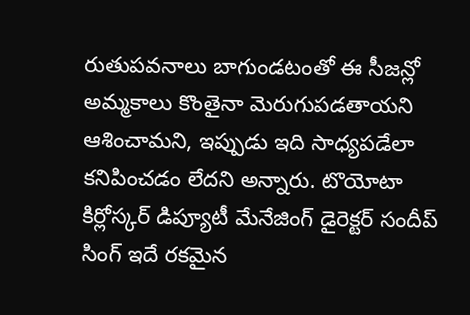రుతుపవనాలు బాగుండటంతో ఈ సీజన్లో అమ్మకాలు కొంతైనా మెరుగుపడతాయని ఆశించామని, ఇప్పుడు ఇది సాధ్యపడేలా కనిపించడం లేదని అన్నారు. టొయోటా కిర్లోస్కర్ డిప్యూటీ మేనేజింగ్ డైరెక్టర్ సందీప్ సింగ్ ఇదే రకమైన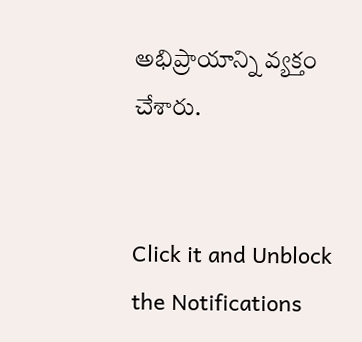అభిప్రాయాన్ని వ్యక్తం చేశారు.


Click it and Unblock the Notifications